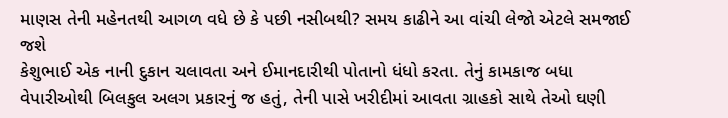માણસ તેની મહેનતથી આગળ વધે છે કે પછી નસીબથી? સમય કાઢીને આ વાંચી લેજો એટલે સમજાઈ જશે
કેશુભાઈ એક નાની દુકાન ચલાવતા અને ઈમાનદારીથી પોતાનો ધંધો કરતા. તેનું કામકાજ બધા વેપારીઓથી બિલકુલ અલગ પ્રકારનું જ હતું, તેની પાસે ખરીદીમાં આવતા ગ્રાહકો સાથે તેઓ ઘણી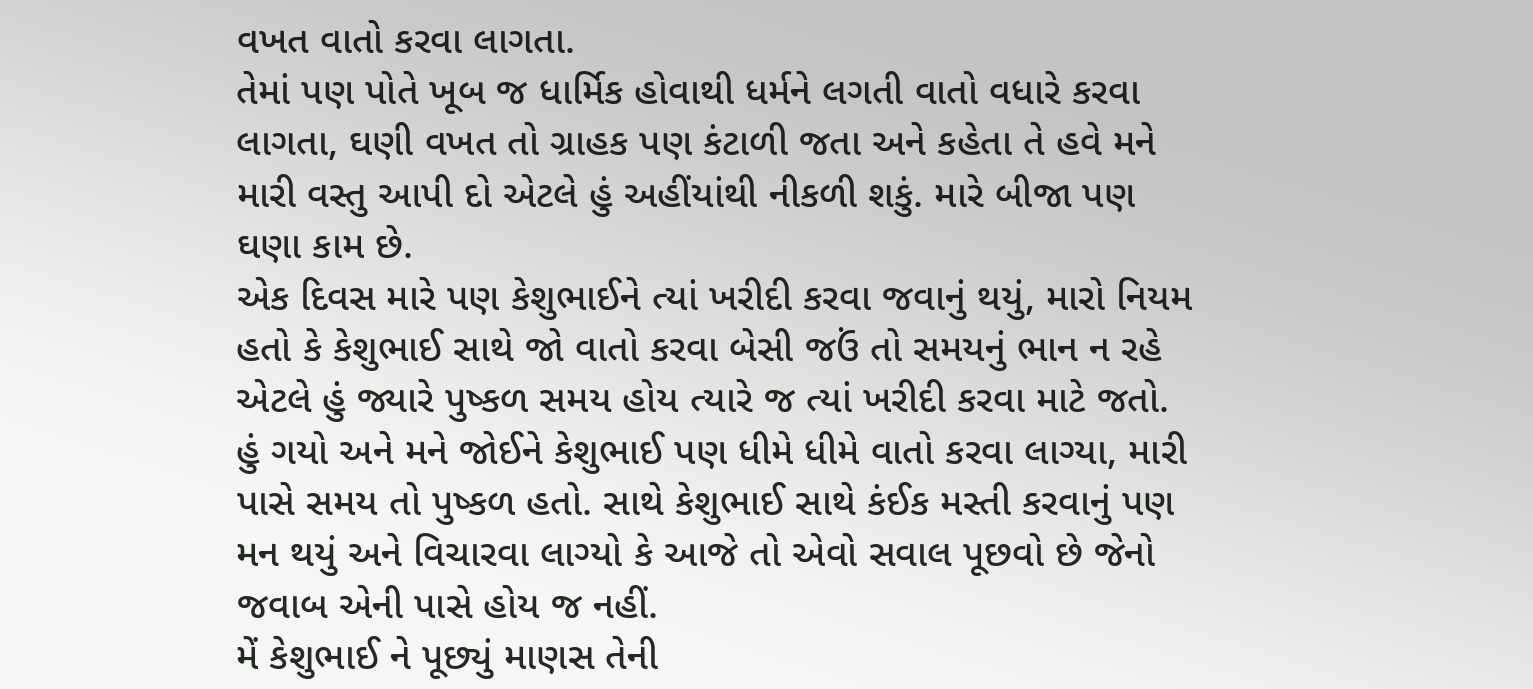વખત વાતો કરવા લાગતા.
તેમાં પણ પોતે ખૂબ જ ધાર્મિક હોવાથી ધર્મને લગતી વાતો વધારે કરવા લાગતા, ઘણી વખત તો ગ્રાહક પણ કંટાળી જતા અને કહેતા તે હવે મને મારી વસ્તુ આપી દો એટલે હું અહીંયાંથી નીકળી શકું. મારે બીજા પણ ઘણા કામ છે.
એક દિવસ મારે પણ કેશુભાઈને ત્યાં ખરીદી કરવા જવાનું થયું, મારો નિયમ હતો કે કેશુભાઈ સાથે જો વાતો કરવા બેસી જઉં તો સમયનું ભાન ન રહે એટલે હું જ્યારે પુષ્કળ સમય હોય ત્યારે જ ત્યાં ખરીદી કરવા માટે જતો.
હું ગયો અને મને જોઈને કેશુભાઈ પણ ધીમે ધીમે વાતો કરવા લાગ્યા, મારી પાસે સમય તો પુષ્કળ હતો. સાથે કેશુભાઈ સાથે કંઈક મસ્તી કરવાનું પણ મન થયું અને વિચારવા લાગ્યો કે આજે તો એવો સવાલ પૂછવો છે જેનો જવાબ એની પાસે હોય જ નહીં.
મેં કેશુભાઈ ને પૂછ્યું માણસ તેની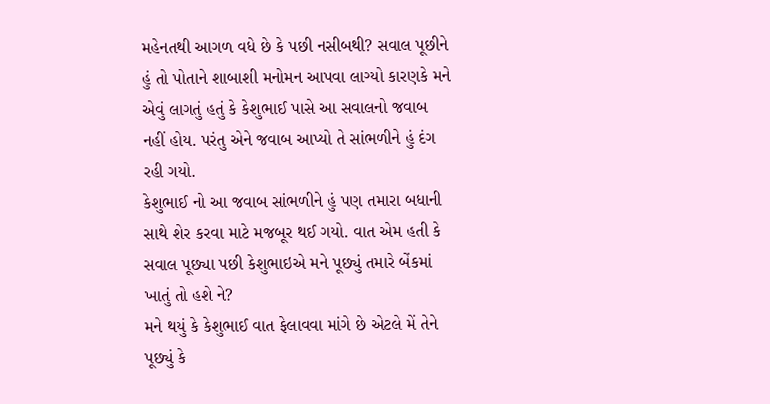મહેનતથી આગળ વધે છે કે પછી નસીબથી? સવાલ પૂછીને હું તો પોતાને શાબાશી મનોમન આપવા લાગ્યો કારણકે મને એવું લાગતું હતું કે કેશુભાઈ પાસે આ સવાલનો જવાબ નહીં હોય. પરંતુ એને જવાબ આપ્યો તે સાંભળીને હું દંગ રહી ગયો.
કેશુભાઈ નો આ જવાબ સાંભળીને હું પણ તમારા બધાની સાથે શેર કરવા માટે મજબૂર થઈ ગયો. વાત એમ હતી કે સવાલ પૂછ્યા પછી કેશુભાઇએ મને પૂછ્યું તમારે બેંકમાં ખાતું તો હશે ને?
મને થયું કે કેશુભાઈ વાત ફેલાવવા માંગે છે એટલે મેં તેને પૂછ્યું કે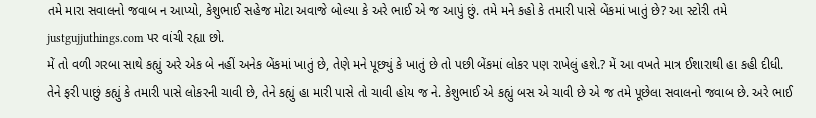તમે મારા સવાલનો જવાબ ન આપ્યો, કેશુભાઈ સહેજ મોટા અવાજે બોલ્યા કે અરે ભાઈ એ જ આપું છું. તમે મને કહો કે તમારી પાસે બેંકમાં ખાતું છે? આ સ્ટોરી તમે justgujjuthings.com પર વાંચી રહ્યા છો.
મેં તો વળી ગરબા સાથે કહ્યું અરે એક બે નહીં અનેક બેંકમાં ખાતું છે, તેણે મને પૂછ્યું કે ખાતું છે તો પછી બેંકમાં લોકર પણ રાખેલું હશે.? મેં આ વખતે માત્ર ઈશારાથી હા કહી દીધી.
તેને ફરી પાછું કહ્યું કે તમારી પાસે લોકરની ચાવી છે, તેને કહ્યું હા મારી પાસે તો ચાવી હોય જ ને. કેશુભાઈ એ કહ્યું બસ એ ચાવી છે એ જ તમે પૂછેલા સવાલનો જવાબ છે. અરે ભાઈ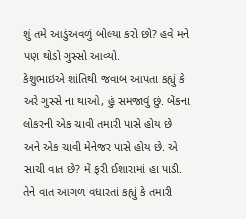શું તમે આડુંઅવળું બોલ્યા કરો છો? હવે મને પણ થોડો ગુસ્સો આવ્યો.
કેશુભાઇએ શાંતિથી જવાબ આપતા કહ્યું કે અરે ગુસ્સે ના થાઓ, હું સમજાવું છું. બેંકના લોકરની એક ચાવી તમારી પાસે હોય છે અને એક ચાવી મેનેજર પાસે હોય છે. એ સાચી વાત છે? મેં ફરી ઈશારામાં હા પાડી.
તેને વાત આગળ વધારતાં કહ્યું કે તમારી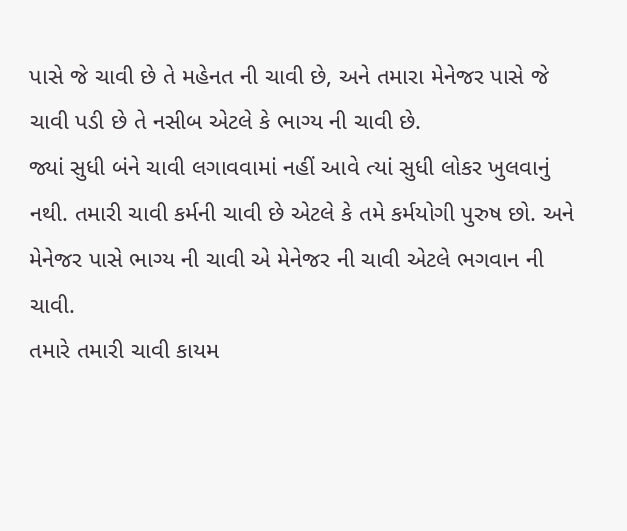પાસે જે ચાવી છે તે મહેનત ની ચાવી છે, અને તમારા મેનેજર પાસે જે ચાવી પડી છે તે નસીબ એટલે કે ભાગ્ય ની ચાવી છે.
જ્યાં સુધી બંને ચાવી લગાવવામાં નહીં આવે ત્યાં સુધી લોકર ખુલવાનું નથી. તમારી ચાવી કર્મની ચાવી છે એટલે કે તમે કર્મયોગી પુરુષ છો. અને મેનેજર પાસે ભાગ્ય ની ચાવી એ મેનેજર ની ચાવી એટલે ભગવાન ની ચાવી.
તમારે તમારી ચાવી કાયમ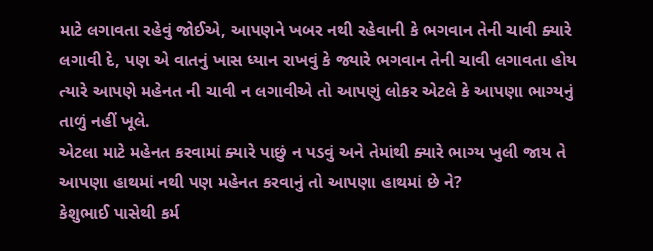માટે લગાવતા રહેવું જોઈએ, આપણને ખબર નથી રહેવાની કે ભગવાન તેની ચાવી ક્યારે લગાવી દે, પણ એ વાતનું ખાસ ધ્યાન રાખવું કે જ્યારે ભગવાન તેની ચાવી લગાવતા હોય ત્યારે આપણે મહેનત ની ચાવી ન લગાવીએ તો આપણું લોકર એટલે કે આપણા ભાગ્યનું તાળું નહીં ખૂલે.
એટલા માટે મહેનત કરવામાં ક્યારે પાછું ન પડવું અને તેમાંથી ક્યારે ભાગ્ય ખુલી જાય તે આપણા હાથમાં નથી પણ મહેનત કરવાનું તો આપણા હાથમાં છે ને?
કેશુભાઈ પાસેથી કર્મ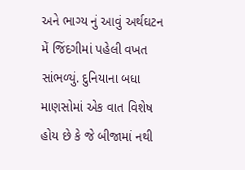અને ભાગ્ય નું આવું અર્થઘટન મેં જિંદગીમાં પહેલી વખત સાંભળ્યું. દુનિયાના બધા માણસોમાં એક વાત વિશેષ હોય છે કે જે બીજામાં નથી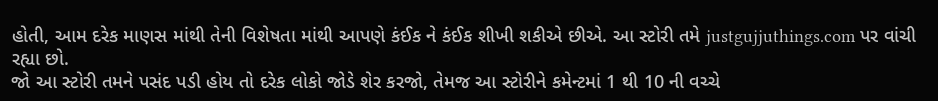હોતી, આમ દરેક માણસ માંથી તેની વિશેષતા માંથી આપણે કંઈક ને કંઈક શીખી શકીએ છીએ. આ સ્ટોરી તમે justgujjuthings.com પર વાંચી રહ્યા છો.
જો આ સ્ટોરી તમને પસંદ પડી હોય તો દરેક લોકો જોડે શેર કરજો, તેમજ આ સ્ટોરીને કમેન્ટમાં 1 થી 10 ની વચ્ચે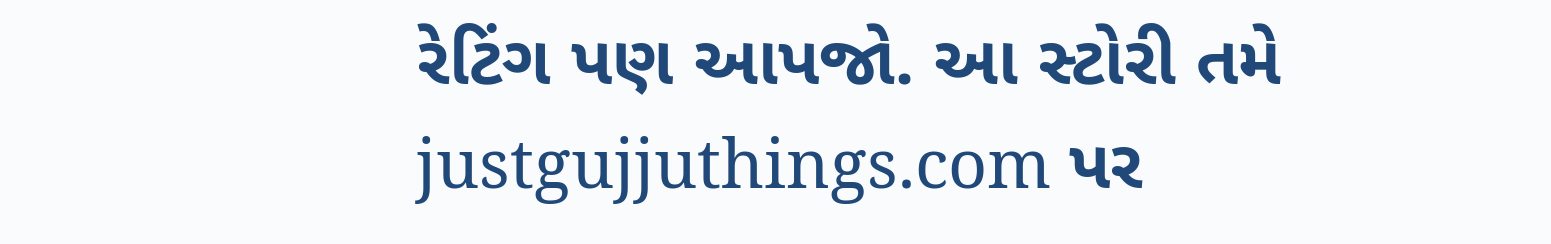રેટિંગ પણ આપજો. આ સ્ટોરી તમે justgujjuthings.com પર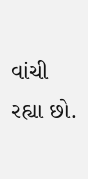વાંચી રહ્યા છો.